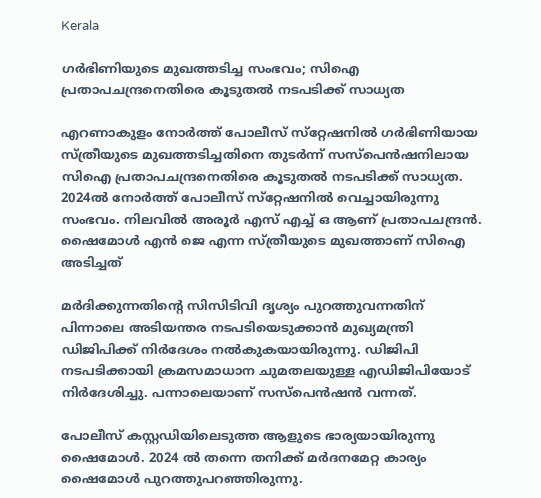Kerala

ഗർഭിണിയുടെ മുഖത്തടിച്ച സംഭവം; സിഐ പ്രതാപചന്ദ്രനെതിരെ കൂടുതൽ നടപടിക്ക് സാധ്യത

എറണാകുളം നോർത്ത് പോലീസ് സ്‌റ്റേഷനിൽ ഗർഭിണിയായ സ്ത്രീയുടെ മുഖത്തടിച്ചതിനെ തുടർന്ന് സസ്‌പെൻഷനിലായ സിഐ പ്രതാപചന്ദ്രനെതിരെ കൂടുതൽ നടപടിക്ക് സാധ്യത. 2024ൽ നോർത്ത് പോലീസ് സ്‌റ്റേഷനിൽ വെച്ചായിരുന്നു സംഭവം. നിലവിൽ അരൂർ എസ് എച്ച് ഒ ആണ് പ്രതാപചന്ദ്രൻ. ഷൈമോൾ എൻ ജെ എന്ന സ്ത്രീയുടെ മുഖത്താണ് സിഐ അടിച്ചത്

മർദിക്കുന്നതിന്റെ സിസിടിവി ദൃശ്യം പുറത്തുവന്നതിന് പിന്നാലെ അടിയന്തര നടപടിയെടുക്കാൻ മുഖ്യമന്ത്രി ഡിജിപിക്ക് നിർദേശം നൽകുകയായിരുന്നു. ഡിജിപി നടപടിക്കായി ക്രമസമാധാന ചുമതലയുള്ള എഡിജിപിയോട് നിർദേശിച്ചു. പന്നാലെയാണ് സസ്‌പെൻഷൻ വന്നത്.

പോലീസ് കസ്റ്റഡിയിലെടുത്ത ആളുടെ ഭാര്യയായിരുന്നു ഷൈമോൾ. 2024 ൽ തന്നെ തനിക്ക് മർദനമേറ്റ കാര്യം ഷൈമോൾ പുറത്തുപറഞ്ഞിരുന്നു.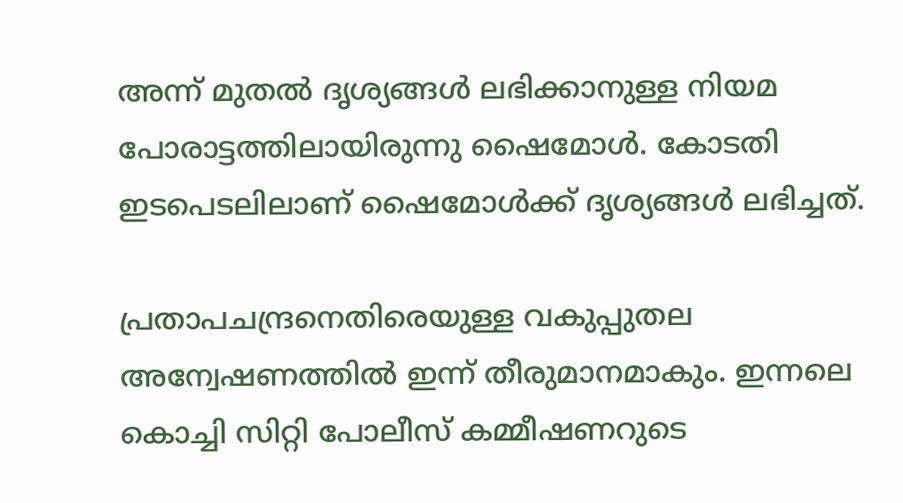അന്ന് മുതൽ ദൃശ്യങ്ങൾ ലഭിക്കാനുള്ള നിയമ പോരാട്ടത്തിലായിരുന്നു ഷൈമോൾ. കോടതി ഇടപെടലിലാണ് ഷൈമോൾക്ക് ദൃശ്യങ്ങൾ ലഭിച്ചത്.

പ്രതാപചന്ദ്രനെതിരെയുള്ള വകുപ്പുതല അന്വേഷണത്തിൽ ഇന്ന് തീരുമാനമാകും. ഇന്നലെ കൊച്ചി സിറ്റി പോലീസ് കമ്മീഷണറുടെ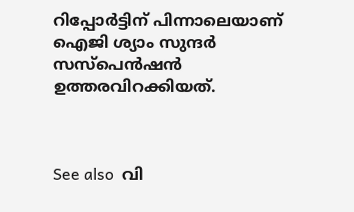റിപ്പോർട്ടിന് പിന്നാലെയാണ് ഐജി ശ്യാം സുന്ദർ സസ്‌പെൻഷൻ ഉത്തരവിറക്കിയത്.



See also  വി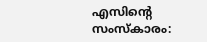എസിന്റെ സംസ്‌കാരം: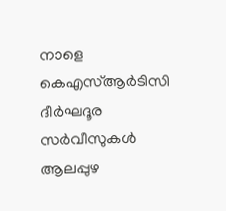നാളെ കെഎസ്ആർടിസി ദീർഘദൂര സർവീസുകൾ ആലപ്പുഴ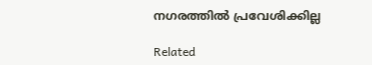നഗരത്തിൽ പ്രവേശിക്കില്ല

Related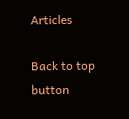Articles

Back to top button